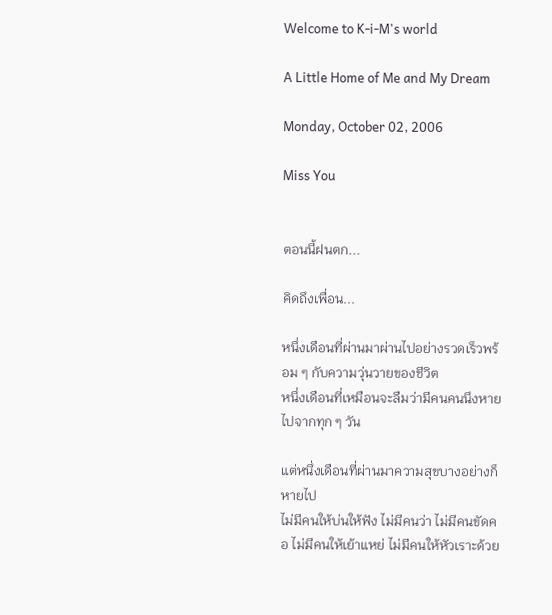Welcome to K-i-M's world

A Little Home of Me and My Dream

Monday, October 02, 2006

Miss You


ตอนนี้ฝนตก...

คิดถึงเพื่อน...

หนึ่งเดือนที่ผ่านมาผ่านไปอย่างรวดเร็วพร้อม ๆ กับความวุ่นวายของชีวิต
หนึ่งเดือนที่เหมือนจะลืมว่ามีคนคนนึงหายไปจากทุก ๆ วัน

แต่หนึ่งเดือนที่ผ่านมาความสุขบางอย่างก็หายไป
ไม่มีคนให้บ่นให้ฟัง ไม่มีคนว่า ไม่มีคนขัดคอ ไม่มีคนให้เย้าแหย่ ไม่มีคนให้หัวเราะด้วย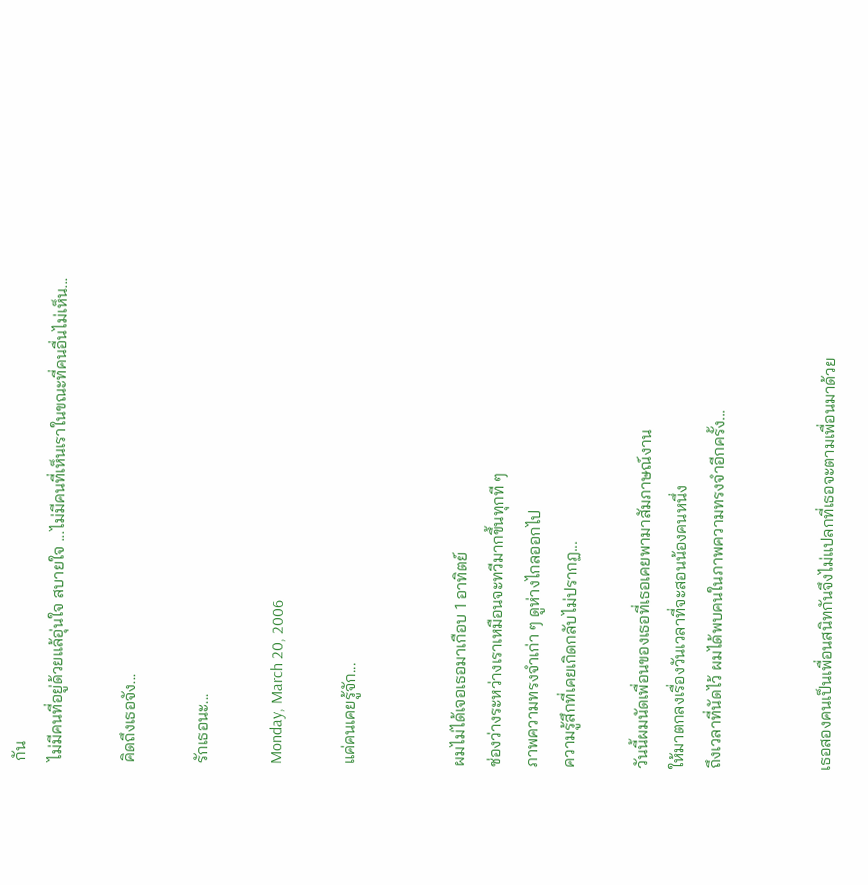กัน
ไม่มีคนที่อยู่ด้วยแล้อุ่นใจ สบายใจ ...ไม่มีคนที่เห็นเราในขณะที่คนอื่นไม่เห็น...

คิดถึงเธอจัง...

รักเธอนะ...

Monday, March 20, 2006

แค่คนเคยรู้จัก...


ผมไม่ได้เจอเธอมาเกือบ 1 อาทิตย์
ช่องว่างระหว่างเราเหมือนจะทวีมากขึ้นทุกที ๆ
ภาพความทรงจำเก่า ๆ ดูห่างไกลออกไป
ความรู้สึกที่เคยเกิดกลับไม่ปรากฏ...

วันนี้ผมนัดเพื่อนของเธอที่เธอเคยพามาสัมภาษณ์งาน
ให้มาตกลงเรื่องวันเวลาที่จะสอนน้องคนหนึ่ง
ถึงเวลาที่นัดไว้ ผมได้พบคนในภาพความทรงจำอีกครั้ง...


เธอสองคนเป็นเพื่อนสนิทกันจึงไม่แปลกที่เธอจะตามเพื่อนมาด้วย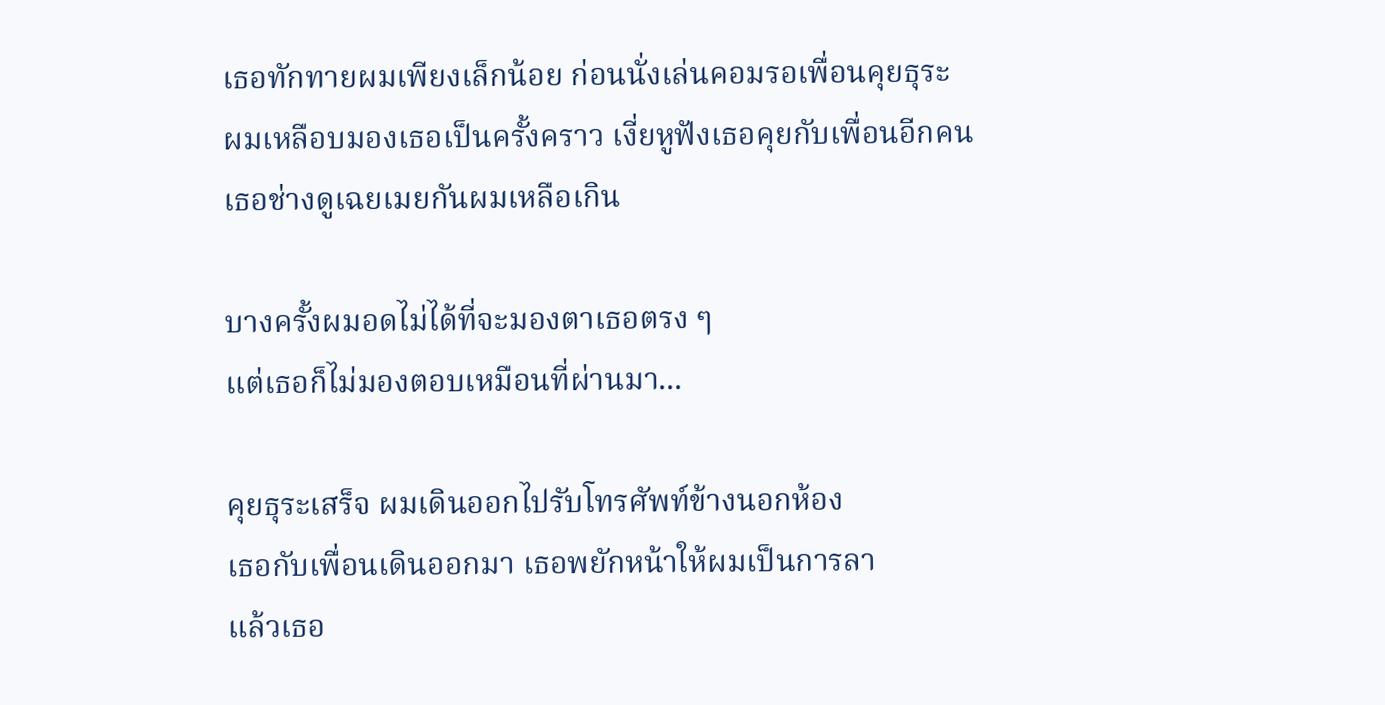เธอทักทายผมเพียงเล็กน้อย ก่อนนั่งเล่นคอมรอเพื่อนคุยธุระ
ผมเหลือบมองเธอเป็นครั้งคราว เงี่ยหูฟังเธอคุยกับเพื่อนอีกคน
เธอช่างดูเฉยเมยกันผมเหลือเกิน

บางครั้งผมอดไม่ได้ที่จะมองตาเธอตรง ๆ
แต่เธอก็ไม่มองตอบเหมือนที่ผ่านมา...

คุยธุระเสร็จ ผมเดินออกไปรับโทรศัพท์ข้างนอกห้อง
เธอกับเพื่อนเดินออกมา เธอพยักหน้าให้ผมเป็นการลา
แล้วเธอ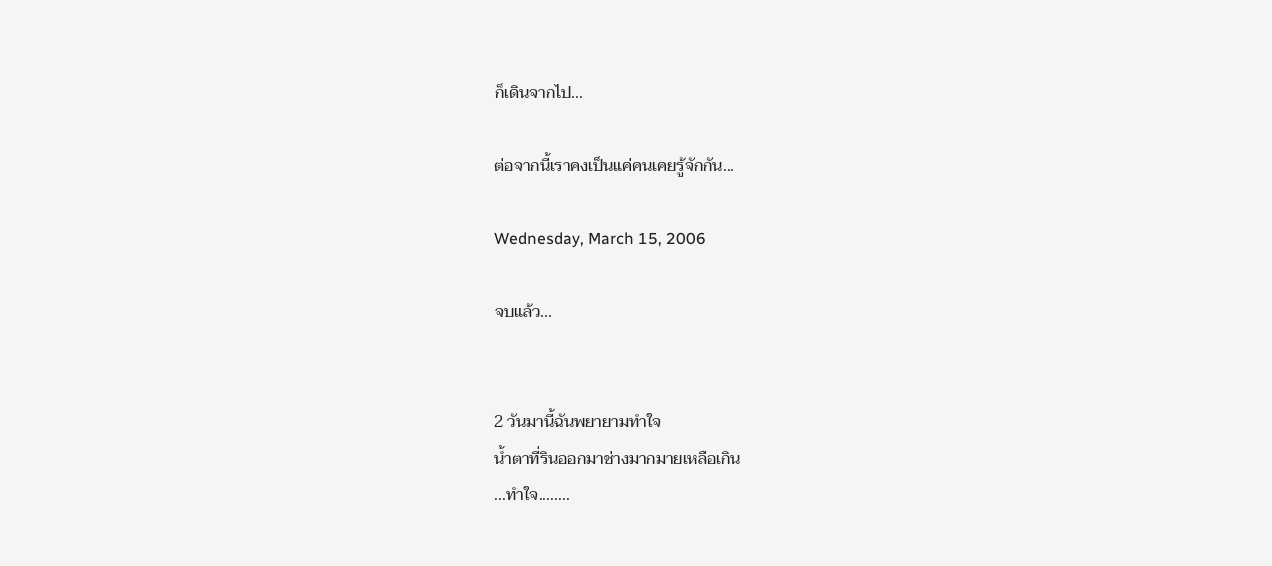ก็เดินจากไป...

ต่อจากนี้เราคงเป็นแค่คนเคยรู้จักกัน...

Wednesday, March 15, 2006

จบแล้ว...


2 วันมานี้ฉันพยายามทำใจ
น้ำตาที่รินออกมาช่างมากมายเหลือเกิน
...ทำใจ........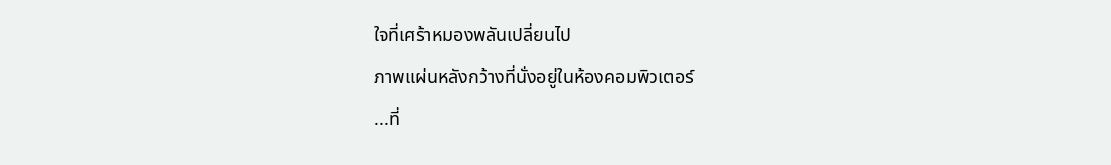ใจที่เศร้าหมองพลันเปลี่ยนไป
ภาพแผ่นหลังกว้างที่นั่งอยู่ในห้องคอมพิวเตอร์
...ที่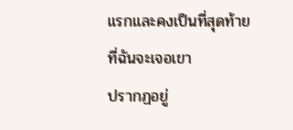แรกและคงเป็นที่สุดท้ายที่ฉันจะเจอเขา
ปรากฏอยู่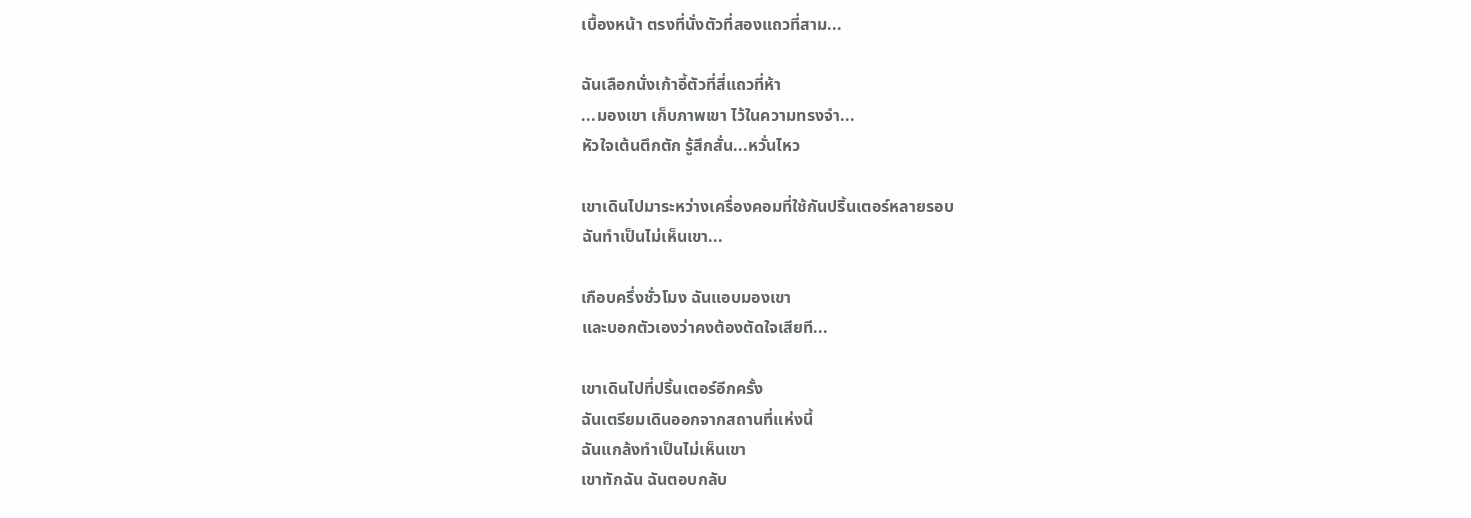เบื้องหน้า ตรงที่นั่งตัวที่สองแถวที่สาม...

ฉันเลือกนั่งเก้าอี้ตัวที่สี่แถวที่ห้า
...มองเขา เก็บภาพเขา ไว้ในความทรงจำ...
หัวใจเต้นตึกตัก รู้สึกสั่น...หวั่นไหว

เขาเดินไปมาระหว่างเครื่องคอมที่ใช้กันปริ้นเตอร์หลายรอบ
ฉันทำเป็นไม่เห็นเขา...

เกือบครึ่งชั่วโมง ฉันแอบมองเขา
และบอกตัวเองว่าคงต้องตัดใจเสียที...

เขาเดินไปที่ปริ้นเตอร์อีกครั้ง
ฉันเตรียมเดินออกจากสถานที่แห่งนี้
ฉันแกล้งทำเป็นไม่เห็นเขา
เขาทักฉัน ฉันตอบกลับ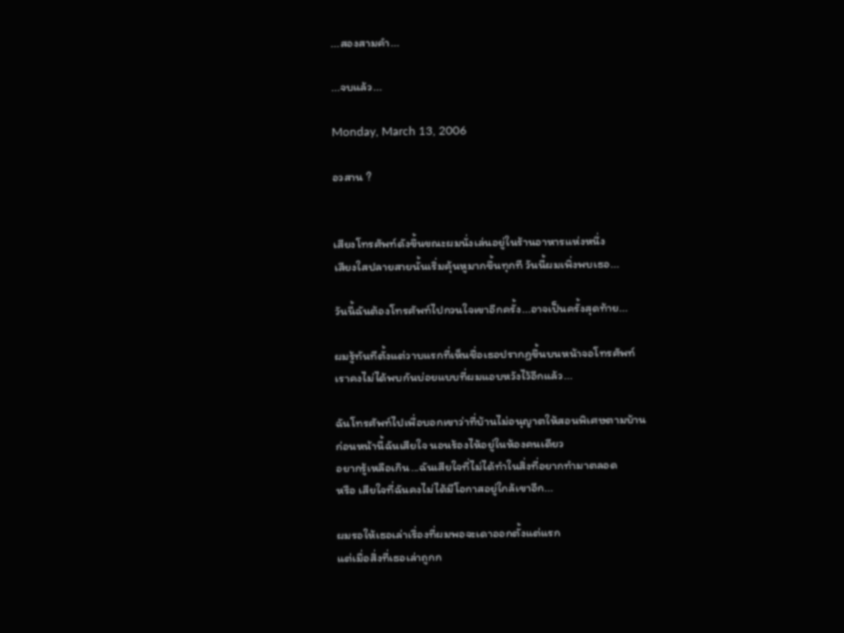...สองสามคำ...

...จบแล้ว...

Monday, March 13, 2006

อวสาน ?


เสียงโทรศัพท์ดังขึ้นขณะผมนั่งเล่นอยู่ในร้านอาหารแห่งหนึ่ง
เสียงใสปลายสายนั้นเริ่มคุ้นหูมากขึ้นทุกที วันนี้ผมเพิ่งพบเธอ...

วันนี้ฉันต้องโทรศัพท์ไปกวนใจเขาอีกครั้ง...อาจเป็นครั้งสุดท้าย...

ผมรู้ทันทีตั้งแต่วาบแรกที่เห็นชื่อเธอปรากฏขึ้นบนหน้าจอโทรศัพท์
เราคงไม่ได้พบกันบ่อยแบบที่ผมแอบหวังไว้อีกแล้ว...

ฉันโทรศัพท์ไปเพื่อบอกเขาว่าที่บ้านไม่อนุญาตให้สอนพิเศษตามบ้าน
ก่อนหน้านี้ฉันเสียใจ นอนร้องไห้อยู่ในห้องคนเดียว
อยากรู้เหลือเกิน...ฉันเสียใจที่ไม่ได้ทำในสิ่งที่อยากทำมาตลอด
หรือ เสียใจที่ฉันคงไม่ได้มีโอกาสอยู่ใกล้เขาอีก...

ผมรอให้เธอเล่าเรื่องที่ผมพอจะเดาออกตั้งแต่แรก
แต่เมื่อสิ่งที่เธอเล่าถูกก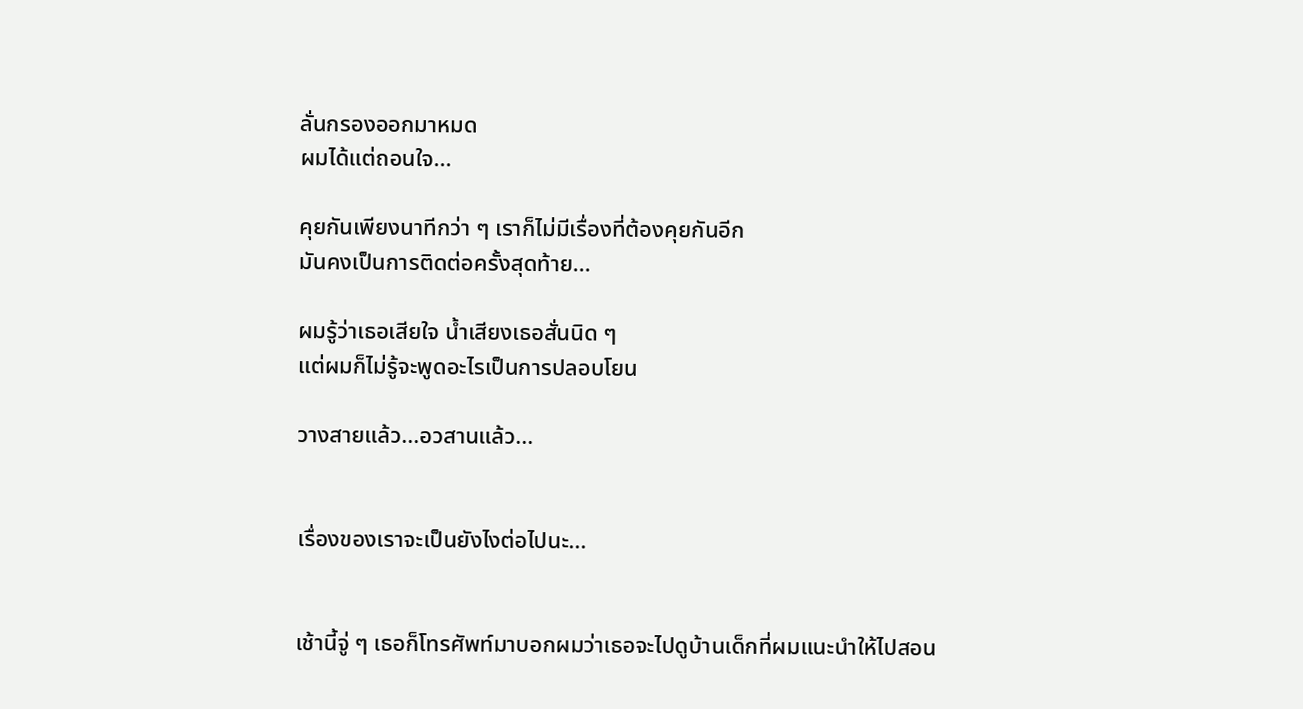ลั่นกรองออกมาหมด
ผมได้แต่ถอนใจ...

คุยกันเพียงนาทีกว่า ๆ เราก็ไม่มีเรื่องที่ต้องคุยกันอีก
มันคงเป็นการติดต่อครั้งสุดท้าย...

ผมรู้ว่าเธอเสียใจ น้ำเสียงเธอสั่นนิด ๆ
แต่ผมก็ไม่รู้จะพูดอะไรเป็นการปลอบโยน

วางสายแล้ว...อวสานแล้ว...


เรื่องของเราจะเป็นยังไงต่อไปนะ...


เช้านี้จู่ ๆ เธอก็โทรศัพท์มาบอกผมว่าเธอจะไปดูบ้านเด็กที่ผมแนะนำให้ไปสอน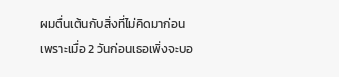ผมตื่นเต้นกับสิ่งที่ไม่คิดมาก่อน เพราะเมื่อ 2 วันก่อนเธอเพิ่งจะบอ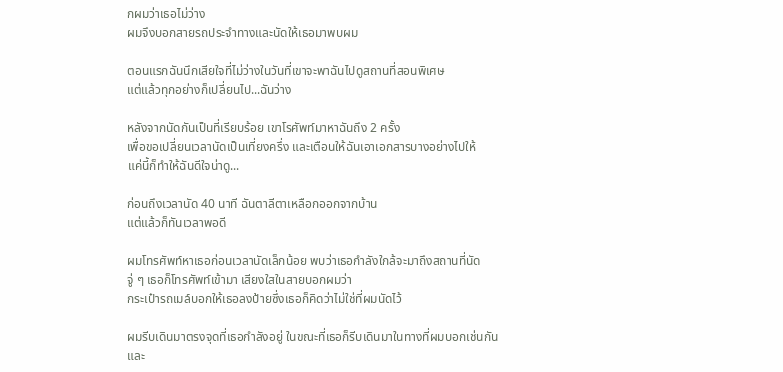กผมว่าเธอไม่ว่าง
ผมจึงบอกสายรถประจำทางและนัดให้เธอมาพบผม

ตอนแรกฉันนึกเสียใจที่ไม่ว่างในวันที่เขาจะพาฉันไปดูสถานที่สอนพิเศษ
แต่แล้วทุกอย่างก็เปลี่ยนไป...ฉันว่าง

หลังจากนัดกันเป็นที่เรียบร้อย เขาโรศัพท์มาหาฉันถึง 2 ครั้ง
เพื่อขอเปลี่ยนเวลานัดเป็นเที่ยงครึ่ง และเตือนให้ฉันเอาเอกสารบางอย่างไปให้
แค่นี้ก็ทำให้ฉันดีใจน่าดู...

ก่อนถึงเวลานัด 40 นาที ฉันตาลีตาเหลือกออกจากบ้าน
แต่แล้วก็ทันเวลาพอดี

ผมโทรศัพท์หาเธอก่อนเวลานัดเล็กน้อย พบว่าเธอกำลังใกล้จะมาถึงสถานที่นัด
จู่ ๆ เธอก็โทรศัพท์เข้ามา เสียงใสในสายบอกผมว่า
กระเป๋ารถเมล์บอกให้เธอลงป้ายซึ่งเธอก็คิดว่าไม่ใช่ที่ผมนัดไว้

ผมรีบเดินมาตรงจุดที่เธอกำลังอยู่ ในขณะที่เธอก็รีบเดินมาในทางที่ผมบอกเช่นกัน
และ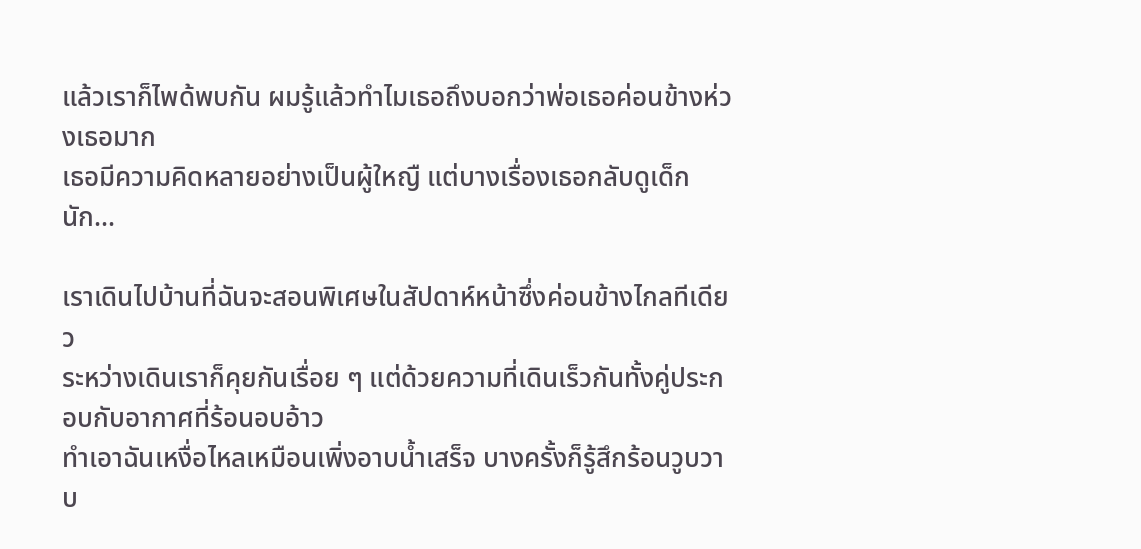แล้วเราก็ไพด้พบกัน ผมรู้แล้วทำไมเธอถึงบอกว่าพ่อเธอค่อนข้างห่วงเธอมาก
เธอมีความคิดหลายอย่างเป็นผู้ใหญื แต่บางเรื่องเธอกลับดูเด็กนัก...

เราเดินไปบ้านที่ฉันจะสอนพิเศษในสัปดาห์หน้าซึ่งค่อนข้างไกลทีเดียว
ระหว่างเดินเราก็คุยกันเรื่อย ๆ แต่ด้วยความที่เดินเร็วกันทั้งคู่ประกอบกับอากาศที่ร้อนอบอ้าว
ทำเอาฉันเหงื่อไหลเหมือนเพิ่งอาบน้ำเสร็จ บางครั้งก็รู้สึกร้อนวูบวาบ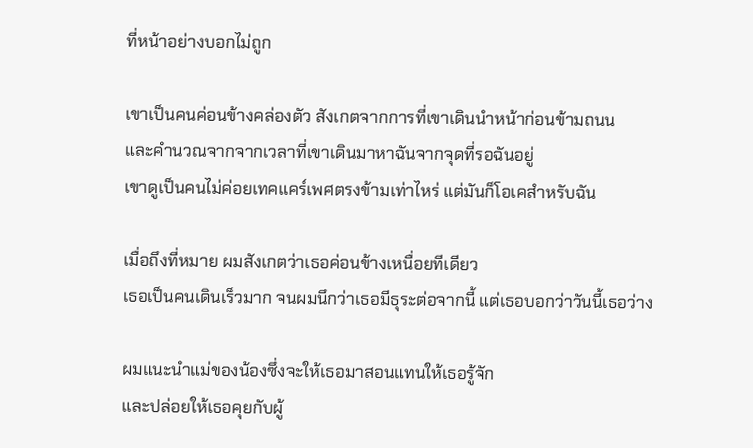ที่หน้าอย่างบอกไม่ถูก

เขาเป็นคนค่อนข้างคล่องตัว สังเกตจากการที่เขาเดินนำหน้าก่อนข้ามถนน
และคำนวณจากจากเวลาที่เขาเดินมาหาฉันจากจุดที่รอฉันอยู่
เขาดูเป็นคนไม่ค่อยเทคแคร์เพศตรงข้ามเท่าไหร่ แต่มันก็โอเคสำหรับฉัน

เมื่อถึงที่หมาย ผมสังเกตว่าเธอค่อนข้างเหนื่อยทีเดียว
เธอเป็นคนเดินเร็วมาก จนผมนึกว่าเธอมีธุระต่อจากนี้ แต่เธอบอกว่าวันนี้เธอว่าง

ผมแนะนำแม่ของน้องซึ่งจะให้เธอมาสอนแทนให้เธอรู้จัก
และปล่อยให้เธอคุยกับผู้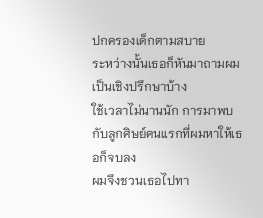ปกครองเด็กตามสบาย
ระหว่างนั้นเธอก็หันมาถามผมเป็นเชิงปรึกษาบ้าง
ใช้เวลาไม่นานนัก การมาพบกับลูกศิษย์คนแรกที่ผมหาให้เธอก็จบลง
ผมจึงชวนเธอไปทา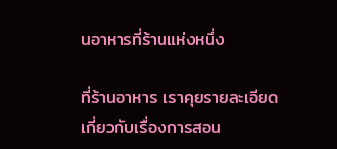นอาหารที่ร้านแห่งหนึ่ง

ที่ร้านอาหาร เราคุยรายละเอียดเกี่ยวกับเรื่องการสอน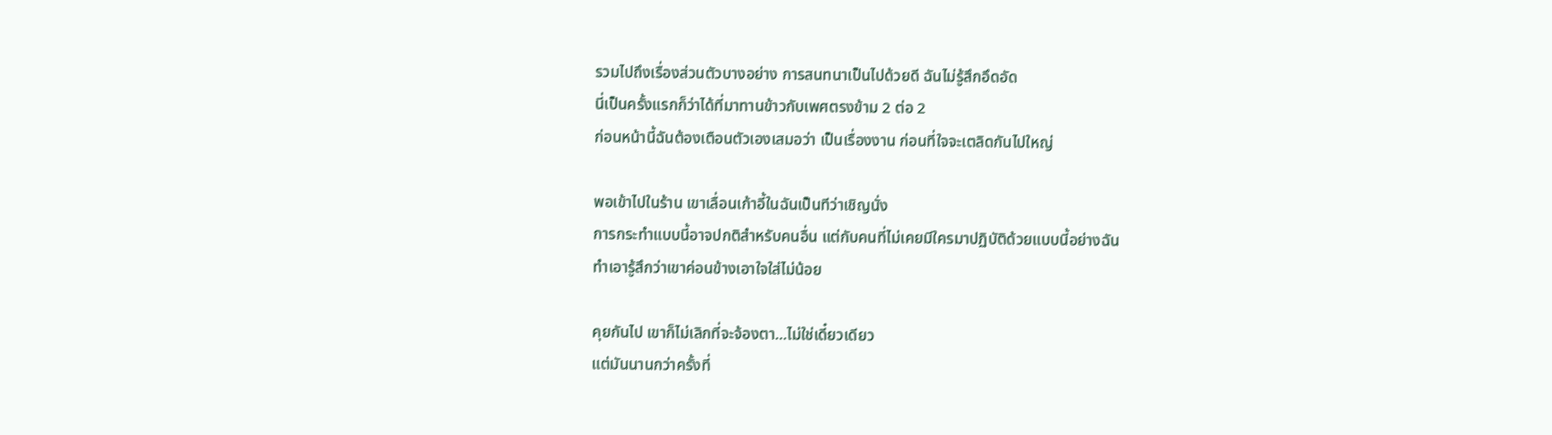รวมไปถึงเรื่องส่วนตัวบางอย่าง การสนทนาเป็นไปด้วยดี ฉันไม่รู้สึกอึดอัด
นี่เป็นครั้งแรกก็ว่าได้ที่มาทานข้าวกับเพศตรงข้าม 2 ต่อ 2
ก่อนหน้านี้ฉันต้องเตือนตัวเองเสมอว่า เป็นเรื่องงาน ก่อนที่ใจจะเตลิดกันไปใหญ่

พอเข้าไปในร้าน เขาเลื่อนเก้าอี้ในฉันเป็นทีว่าเชิญนั่ง
การกระทำแบบนี้อาจปกติสำหรับคนอื่น แต่กับคนที่ไม่เคยมีใครมาปฏิบัติด้วยแบบนี้อย่างฉัน
ทำเอารู้สึกว่าเขาค่อนข้างเอาใจใส่ไม่น้อย

คุยกันไป เขาก็ไม่เลิกที่จะจ้องตา...ไม่ใช่เดี๋ยวเดียว
แต่มันนานกว่าครั้งที่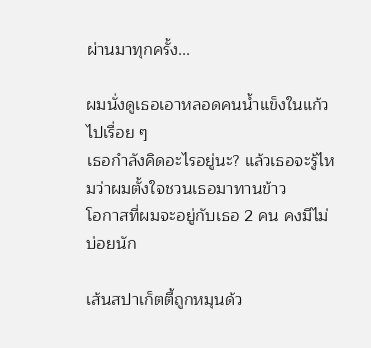ผ่านมาทุกครั้ง...

ผมนั่งดูเธอเอาหลอดคนน้ำแข็งในแก้วไปเรื่อย ๆ
เธอกำลังคิดอะไรอยู่นะ? แล้วเธอจะรู้ไหมว่าผมตั้งใจชวนเธอมาทานข้าว
โอกาสที่ผมจะอยู่กับเธอ 2 คน คงมีไม่บ่อยนัก

เส้นสปาเก็ตตี้ถูกหมุนด้ว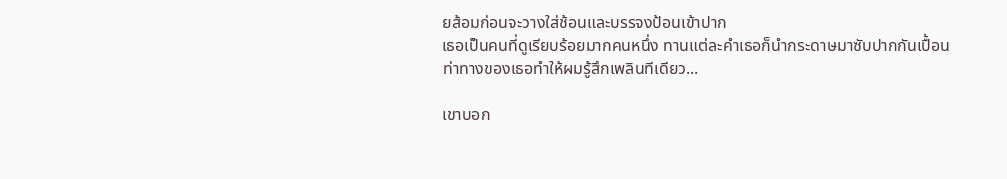ยส้อมก่อนจะวางใส่ช้อนและบรรจงป้อนเข้าปาก
เธอเป็นคนที่ดูเรียบร้อยมากคนหนึ่ง ทานแต่ละคำเธอก็นำกระดาษมาซับปากกันเปื้อน
ท่าทางของเธอทำให้ผมรู้สึกเพลินทีเดียว...

เขาบอก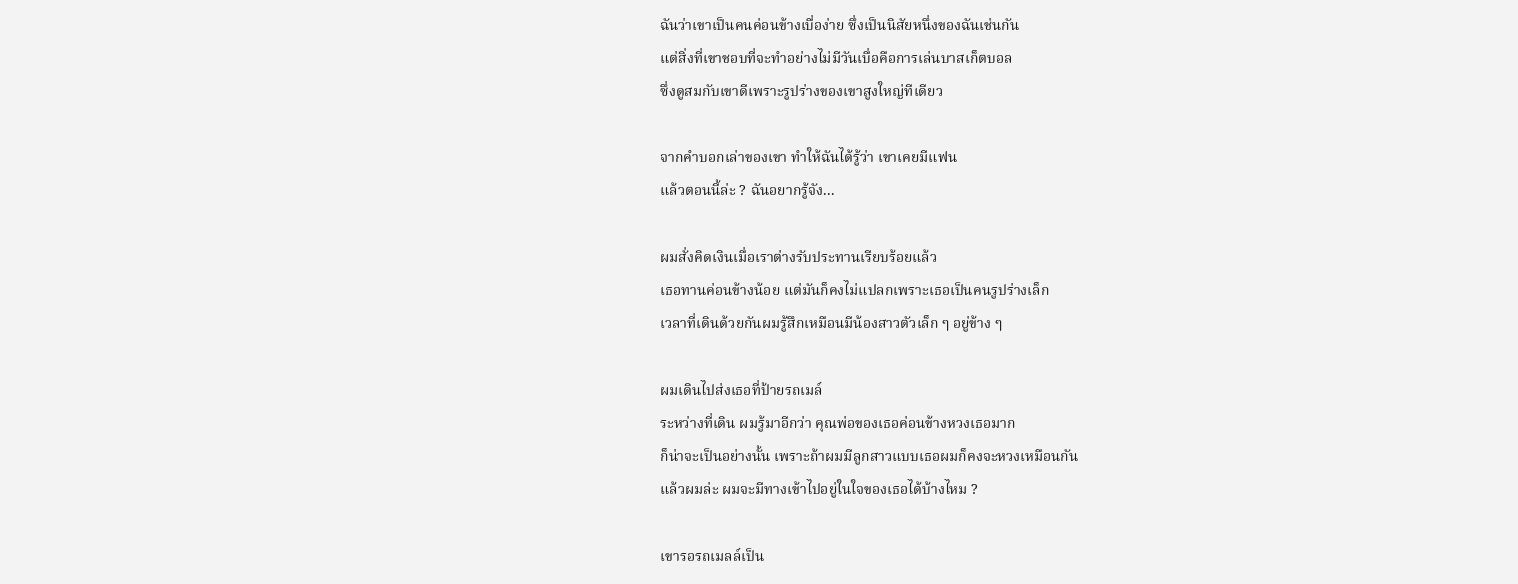ฉันว่าเขาเป็นคนค่อนข้างเบื่อง่าย ซึ่งเป็นนิสัยหนึ่งของฉันเช่นกัน
แต่สิ่งที่เขาชอบที่จะทำอย่างไม่มีวันเบื่อคือการเล่นบาสเก็ตบอล
ซึ่งดูสมกับเขาดีเพราะรูปร่างของเขาสูงใหญ่ทีเดียว

จากคำบอกเล่าของเขา ทำให้ฉันได้รู้ว่า เขาเคยมีแฟน
แล้วตอนนี้ล่ะ ? ฉันอยากรู้จัง...

ผมสั่งคิดเงินเมื่อเราต่างรับประทานเรียบร้อยแล้ว
เธอทานค่อนข้างน้อย แต่มันก็คงไม่แปลกเพราะเธอเป็นคนรูปร่างเล็ก
เวลาที่เดินด้วยกันผมรู้สึกเหมือนมีน้องสาวตัวเล็ก ๆ อยู่ข้าง ๆ

ผมเดินไปส่งเธอที่ป้ายรถเมล์
ระหว่างที่เดิน ผมรู้มาอีกว่า คุณพ่อของเธอค่อนข้างหวงเธอมาก
ก็น่าจะเป็นอย่างนั้น เพราะถ้าผมมีลูกสาวแบบเธอผมก็คงจะหวงเหมือนกัน
แล้วผมล่ะ ผมจะมีทางเข้าไปอยู่ในใจของเธอได้บ้างไหม ?

เขารอรถเมลล์เป็น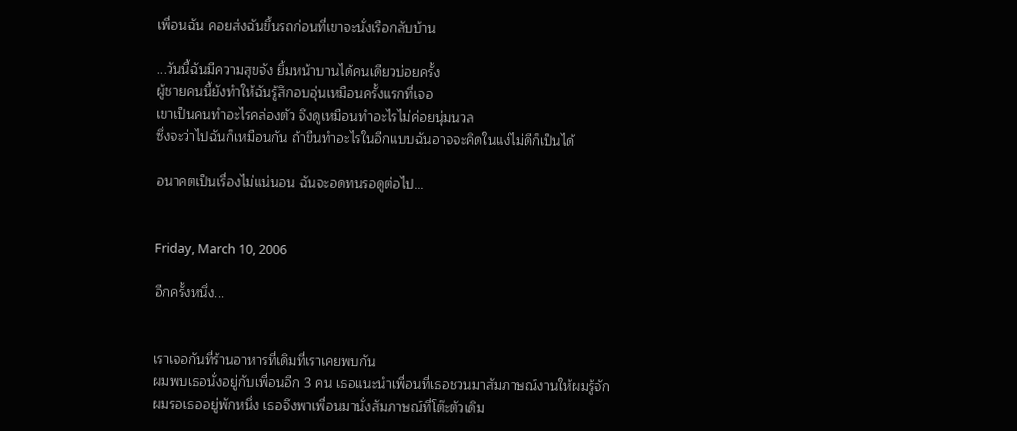เพื่อนฉัน คอยส่งฉันขึ้นรถก่อนที่เขาจะนั่งเรือกลับบ้าน

...วันนี้ฉันมีความสุขจัง ยิ้มหน้าบานได้คนเดียวบ่อยครั้ง
ผู้ชายคนนี้ยังทำให้ฉันรู้สึกอบอุ่นเหมือนครั้งแรกที่เจอ
เขาเป็นคนทำอะไรคล่องตัว จึงดูเหมือนทำอะไรไม่ค่อยนุ่มนวล
ซึ่งจะว่าไปฉันก็เหมือนกัน ถ้าขืนทำอะไรในอีกแบบฉันอาจจะคิดในแง่ไม่ดีก็เป็นได้

อนาคตเป็นเรื่องไม่แน่นอน ฉันจะอดทนรอดูต่อไป...


Friday, March 10, 2006

อีกครั้งหนึ่ง...


เราเจอกันที่ร้านอาหารที่เดิมที่เราเคยพบกัน
ผมพบเธอนั่งอยู่กับเพื่อนอีก 3 คน เธอแนะนำเพื่อนที่เธอชวนมาสัมภาษณ์งานให้ผมรู้จัก
ผมรอเธออยู่พักหนึ่ง เธอจึงพาเพื่อนมานั่งสัมภาษณ์ที่โต๊ะตัวเดิม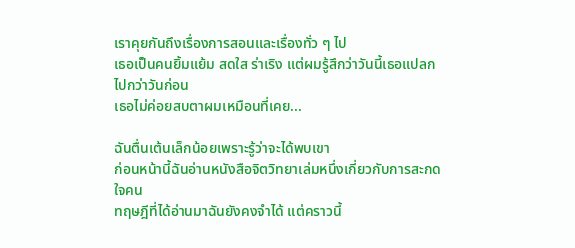เราคุยกันถึงเรื่องการสอนและเรื่องทั่ว ๆ ไป
เธอเป็นคนยิ้มแย้ม สดใส ร่าเริง แต่ผมรู้สึกว่าวันนี้เธอแปลกไปกว่าวันก่อน
เธอไม่ค่อยสบตาผมเหมือนที่เคย...

ฉันตื่นเต้นเล็กน้อยเพราะรู้ว่าจะได้พบเขา
ก่อนหน้านี้ฉันอ่านหนังสือจิตวิทยาเล่มหนึ่งเกี่ยวกับการสะกดใจคน
ทฤษฎีที่ได้อ่านมาฉันยังคงจำได้ แต่คราวนี้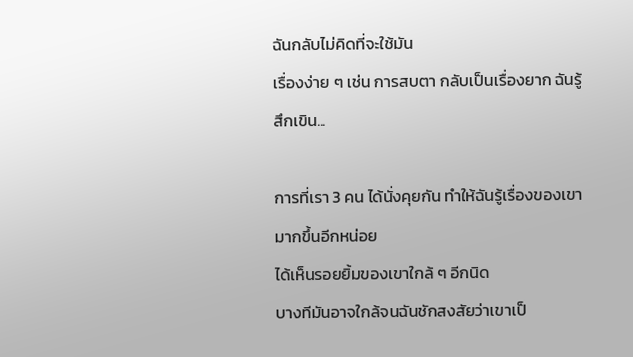ฉันกลับไม่คิดที่จะใช้มัน
เรื่องง่าย ๆ เช่น การสบตา กลับเป็นเรื่องยาก ฉันรู้สึกเขิน...

การที่เรา 3 คน ได้นั่งคุยกัน ทำให้ฉันรู้เรื่องของเขามากขึ้นอีกหน่อย
ได้เห็นรอยยิ้มของเขาใกล้ ๆ อีกนิด
บางทีมันอาจใกล้จนฉันชักสงสัยว่าเขาเป็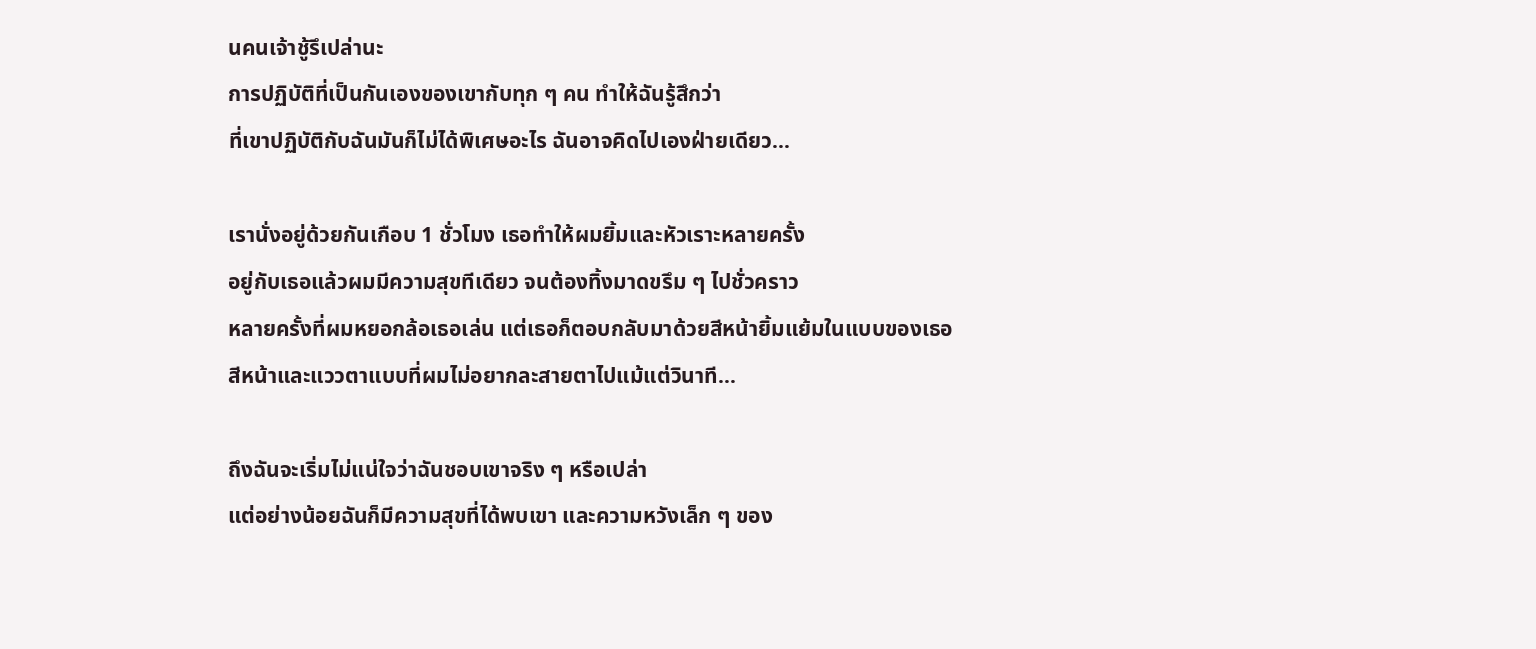นคนเจ้าชู้รึเปล่านะ
การปฏิบัติที่เป็นกันเองของเขากับทุก ๆ คน ทำให้ฉันรู้สึกว่า
ที่เขาปฏิบัติกับฉันมันก็ไม่ได้พิเศษอะไร ฉันอาจคิดไปเองฝ่ายเดียว...

เรานั่งอยู่ด้วยกันเกือบ 1 ชั่วโมง เธอทำให้ผมยิ้มและหัวเราะหลายครั้ง
อยู่กับเธอแล้วผมมีความสุขทีเดียว จนต้องทิ้งมาดขรึม ๆ ไปชั่วคราว
หลายครั้งที่ผมหยอกล้อเธอเล่น แต่เธอก็ตอบกลับมาด้วยสีหน้ายิ้มแย้มในแบบของเธอ
สีหน้าและแววตาแบบที่ผมไม่อยากละสายตาไปแม้แต่วินาที...

ถึงฉันจะเริ่มไม่แน่ใจว่าฉันชอบเขาจริง ๆ หรือเปล่า
แต่อย่างน้อยฉันก็มีความสุขที่ได้พบเขา และความหวังเล็ก ๆ ของ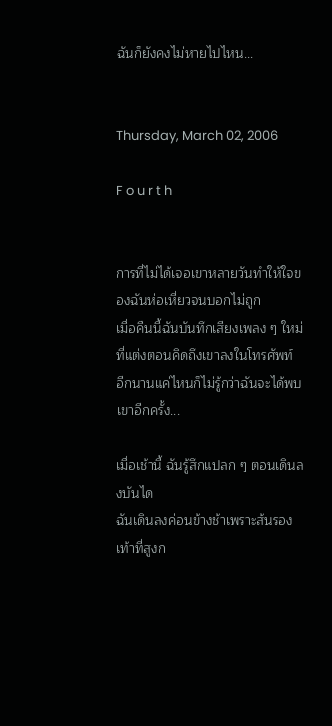ฉันก็ยังคงไม่หายไปไหน...


Thursday, March 02, 2006

F o u r t h


การที่ไม่ได้เจอเขาหลายวันทำให้ใจของฉันห่อเหี่ยวจนบอกไม่ถูก
เมื่อคืนนี้ฉันบันทึกเสียงเพลง ๆ ใหม่ที่แต่งตอนคิดถึงเขาลงในโทรศัพท์
อีกนานแค่ไหนก็ไม่รู้กว่าฉันจะได้พบเขาอีกครั้ง...

เมื่อเช้านี้ ฉันรู้สึกแปลก ๆ ตอนเดินลงบันได
ฉันเดินลงค่อนข้างช้าเพราะส้นรองเท้าที่สูงก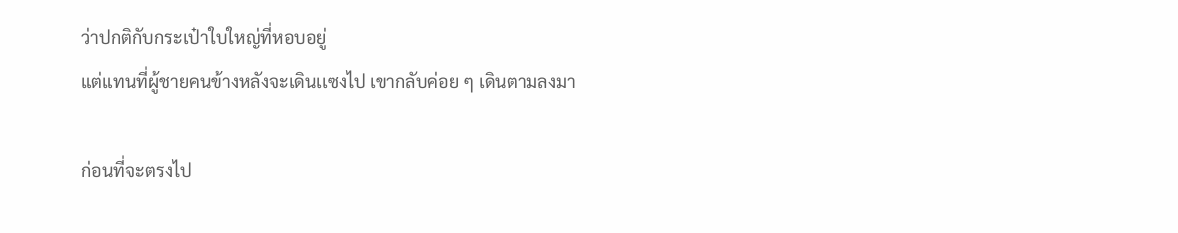ว่าปกติกับกระเป๋าใบใหญ่ที่หอบอยู่
แต่แทนที่ผู้ชายคนข้างหลังจะเดินเเซงไป เขากลับค่อย ๆ เดินตามลงมา

ก่อนที่จะตรงไป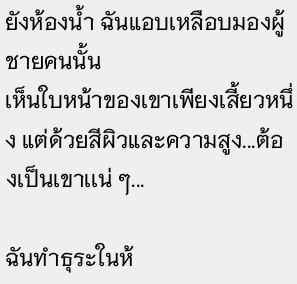ยังห้องน้ำ ฉันแอบเหลือบมองผู้ชายคนนั้น
เห็นใบหน้าของเขาเพียงเสี้ยวหนึ่ง แต่ด้วยสีผิวและความสูง...ต้องเป็นเขาเเน่ ๆ...

ฉันทำธุระในห้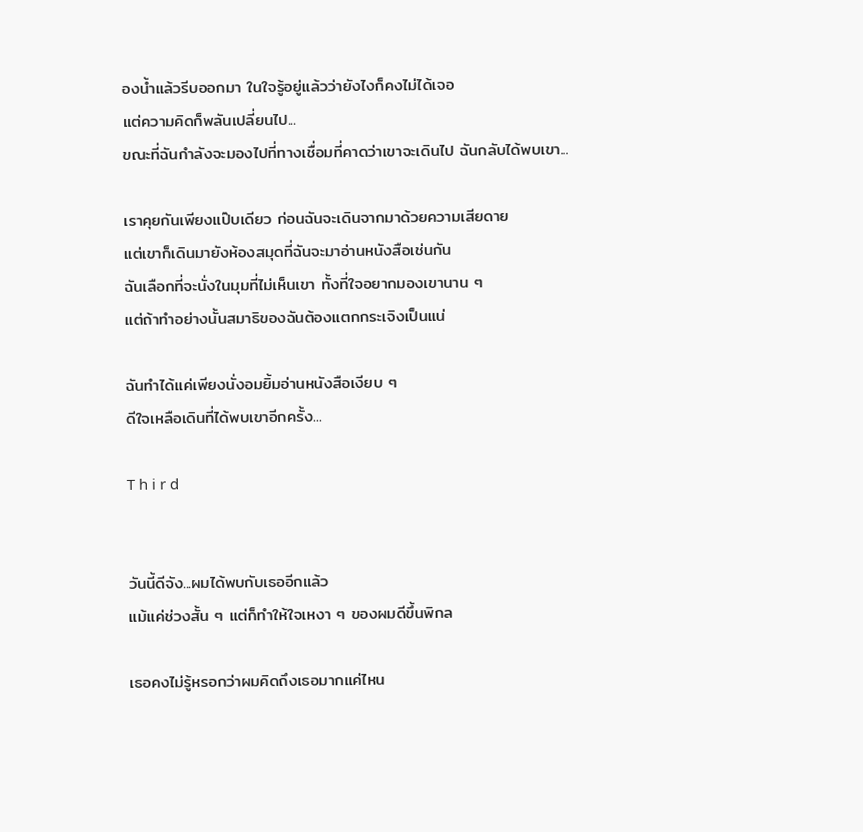องน้ำแล้วรีบออกมา ในใจรู้อยู่แล้วว่ายังไงก็คงไม่ได้เจอ
แต่ความคิดก็พลันเปลี่ยนไป...
ขณะที่ฉันกำลังจะมองไปที่ทางเชื่อมที่คาดว่าเขาจะเดินไป ฉันกลับได้พบเขา...

เราคุยกันเพียงแป๊บเดียว ก่อนฉันจะเดินจากมาด้วยความเสียดาย
แต่เขาก็เดินมายังห้องสมุดที่ฉันจะมาอ่านหนังสือเช่นกัน
ฉันเลือกที่จะนั่งในมุมที่ไม่เห็นเขา ทั้งที่ใจอยากมองเขานาน ๆ
แต่ถ้าทำอย่างนั้นสมาธิของฉันต้องแตกกระเจิงเป็นแน่

ฉันทำได้เเค่เพียงนั่งอมยิ้มอ่านหนังสือเงียบ ๆ
ดีใจเหลือเดินที่ได้พบเขาอีกครั้ง...

T h i r d


วันนี้ดีจัง...ผมได้พบกับเธออีกแล้ว
แม้เเค่ช่วงสั้น ๆ แต่ก็ทำให้ใจเหงา ๆ ของผมดีขึ้นพิกล

เธอคงไม่รู้หรอกว่าผมคิดถึงเธอมากแค่ไหน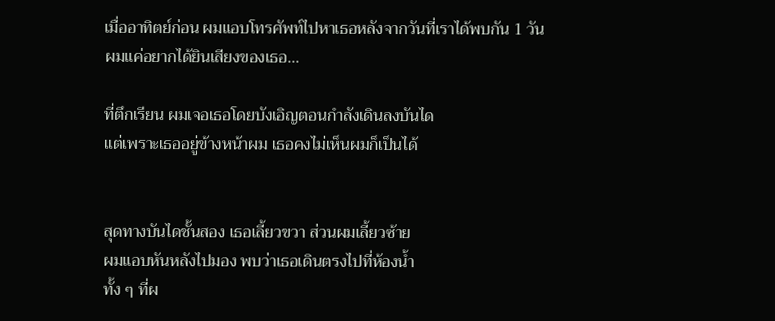เมื่ออาทิตย์ก่อน ผมแอบโทรศัพท์ไปหาเธอหลังจากวันที่เราได้พบกัน 1 วัน
ผมแค่อยากได้ยินเสียงของเธอ...

ที่ตึกเรียน ผมเจอเธอโดยบังเอิญตอนกำลังเดินลงบันได
แต่เพราะเธออยู่ข้างหน้าผม เธอคงไม่เห็นผมก็เป็นได้


สุดทางบันไดชั้นสอง เธอเลี้ยวขวา ส่วนผมเลี้ยวซ้าย
ผมแอบหันหลังไปมอง พบว่าเธอเดินตรงไปที่ห้องน้ำ
ทั้ง ๆ ที่ผ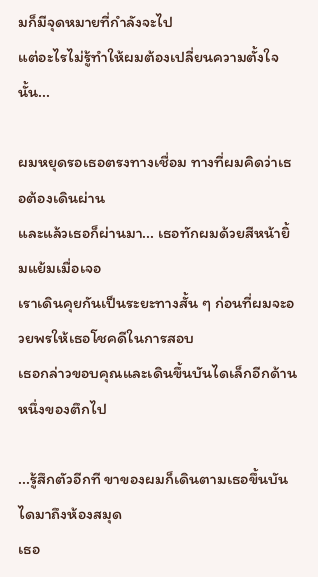มก็มีจุดหมายที่กำลังจะไป
แต่อะไรไม่รู้ทำให้ผมต้องเปลี่ยนความตั้งใจนั้น...

ผมหยุดรอเธอตรงทางเชื่อม ทางที่ผมคิดว่าเธอต้องเดินผ่าน
และแล้วเธอก็ผ่านมา... เธอทักผมด้วยสีหน้ายิ้มแย้มเมื่อเจอ
เราเดินคุยกันเป็นระยะทางสั้น ๆ ก่อนที่ผมจะอวยพรให้เธอโชคดีในการสอบ
เธอกล่าวขอบคุณและเดินขึ้นบันไดเล็กอีกด้านหนึ่งของตึกไป

...รู้สึกตัวอีกที ขาของผมก็เดินตามเธอขึ้นบันไดมาถึงห้องสมุด
เธอ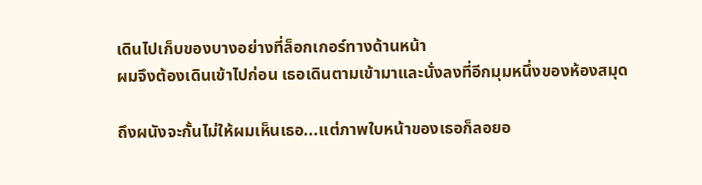เดินไปเก็บของบางอย่างที่ล็อกเกอร์ทางด้านหน้า
ผมจึงต้องเดินเข้าไปก่อน เธอเดินตามเข้ามาและนั่งลงที่อีกมุมหนึ่งของห้องสมุด

ถึงผนังจะกั้นไม่ให้ผมเห็นเธอ...แต่ภาพใบหน้าของเธอก็ลอยอ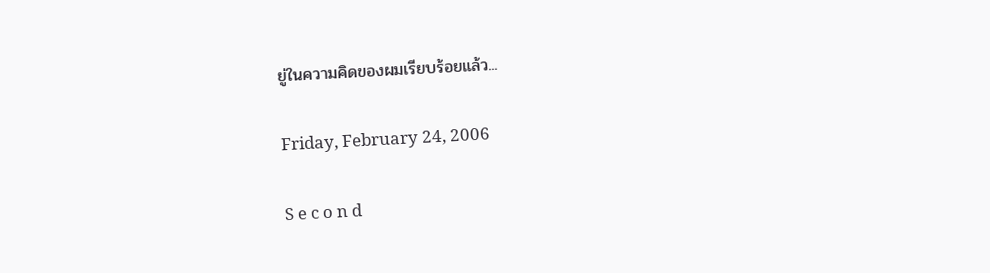ยู่ในความคิดของผมเรียบร้อยแล้ว...

Friday, February 24, 2006

S e c o n d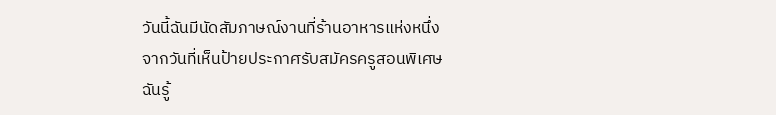วันนี้ฉันมีนัดสัมภาษณ์งานที่ร้านอาหารแห่งหนึ่ง
จากวันที่เห็นป้ายประกาศรับสมัครครูสอนพิเศษ
ฉันรู้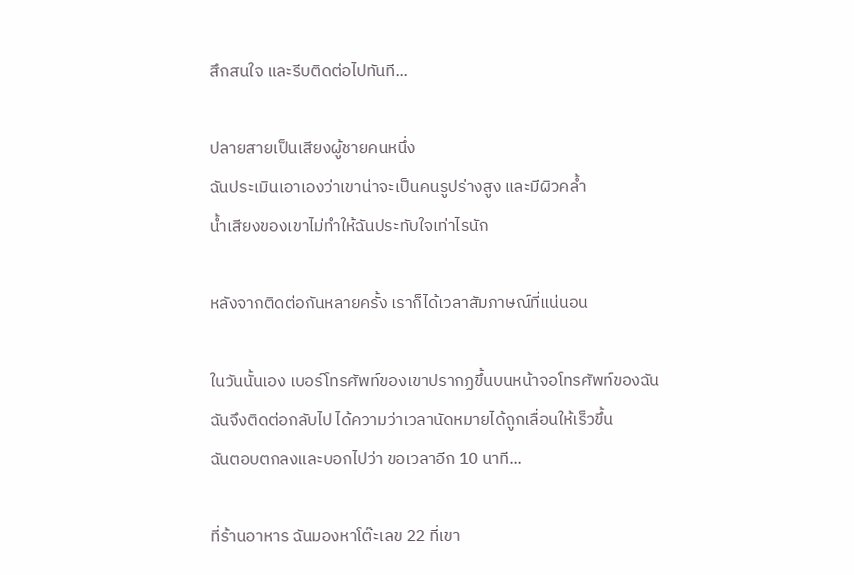สึกสนใจ และรีบติดต่อไปทันที...

ปลายสายเป็นเสียงผู้ชายคนหนึ่ง
ฉันประเมินเอาเองว่าเขาน่าจะเป็นคนรูปร่างสูง และมีผิวคล้ำ
น้ำเสียงของเขาไม่ทำให้ฉันประทับใจเท่าไรนัก

หลังจากติดต่อกันหลายครั้ง เราก็ได้เวลาสัมภาษณ์ที่แน่นอน

ในวันนั้นเอง เบอร์โทรศัพท์ของเขาปรากฏขึ้นบนหน้าจอโทรศัพท์ของฉัน
ฉันจึงติดต่อกลับไป ได้ความว่าเวลานัดหมายได้ถูกเลื่อนให้เร็วขึ้น
ฉันตอบตกลงและบอกไปว่า ขอเวลาอีก 10 นาที...

ที่ร้านอาหาร ฉันมองหาโต๊ะเลข 22 ที่เขา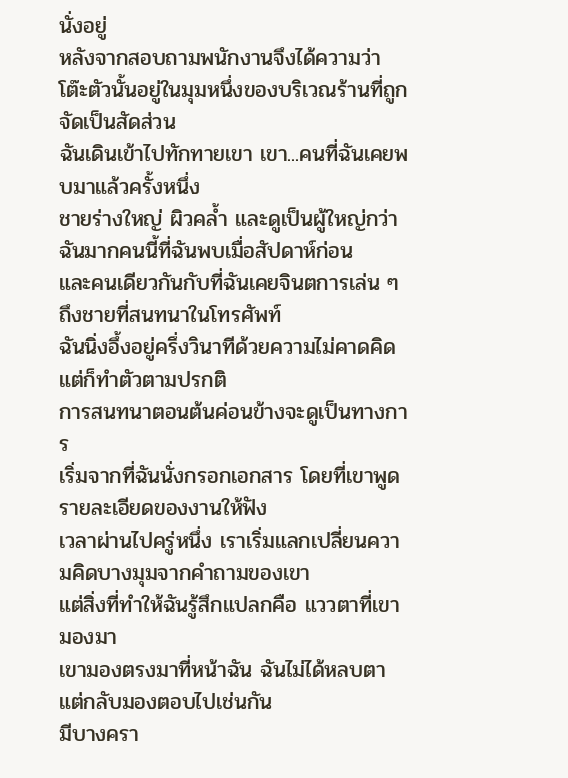นั่งอยู่
หลังจากสอบถามพนักงานจึงได้ความว่า
โต๊ะตัวนั้นอยู่ในมุมหนึ่งของบริเวณร้านที่ถูกจัดเป็นสัดส่วน
ฉันเดินเข้าไปทักทายเขา เขา...คนที่ฉันเคยพบมาแล้วครั้งหนึ่ง
ชายร่างใหญ่ ผิวคล้ำ และดูเป็นผู้ใหญ่กว่าฉันมากคนนี้ที่ฉันพบเมื่อสัปดาห์ก่อน
และคนเดียวกันกับที่ฉันเคยจินตการเล่น ๆ ถึงชายที่สนทนาในโทรศัพท์
ฉันนิ่งอึ้งอยู่ครึ่งวินาทีด้วยความไม่คาดคิด แต่ก็ทำตัวตามปรกติ
การสนทนาตอนต้นค่อนข้างจะดูเป็นทางการ
เริ่มจากที่ฉันนั่งกรอกเอกสาร โดยที่เขาพูดรายละเอียดของงานให้ฟัง
เวลาผ่านไปครู่หนึ่ง เราเริ่มแลกเปลี่ยนความคิดบางมุมจากคำถามของเขา
แต่สิ่งที่ทำให้ฉันรู้สึกแปลกคือ แววตาที่เขามองมา
เขามองตรงมาที่หน้าฉัน ฉันไม่ได้หลบตา แต่กลับมองตอบไปเช่นกัน
มีบางครา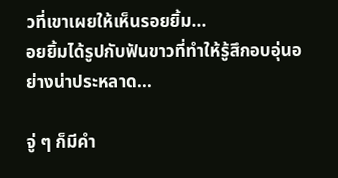วที่เขาเผยให้เห็นรอยยิ้ม...
อยยิ้มได้รูปกับฟันขาวที่ทำให้รู้สึกอบอุ่นอย่างน่าประหลาด...

จู่ ๆ ก็มีคำ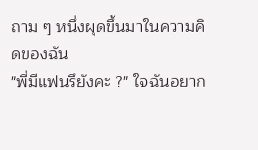ถาม ๆ หนึ่งผุดขึ้นมาในความคิดของฉัน
"พี่มีแฟนรึยังคะ ?" ใจฉันอยาก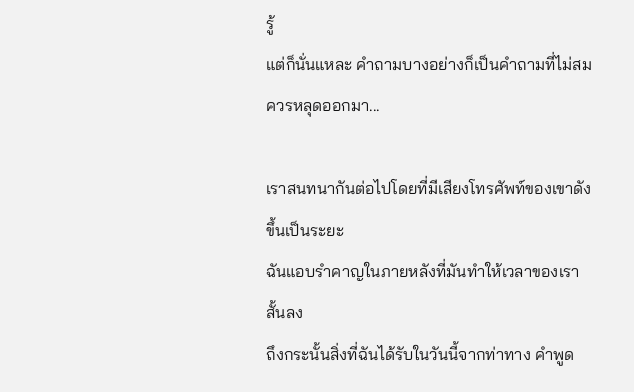รู้
แต่ก็นั่นแหละ คำถามบางอย่างก็เป็นคำถามที่ไม่สมควรหลุดออกมา...

เราสนทนากันต่อไปโดยที่มีเสียงโทรศัพท์ของเขาดังขึ้นเป็นระยะ
ฉันแอบรำคาญในภายหลังที่มันทำให้เวลาของเราสั้นลง
ถึงกระนั้นสิ่งที่ฉันได้รับในวันนี้จากท่าทาง คำพูด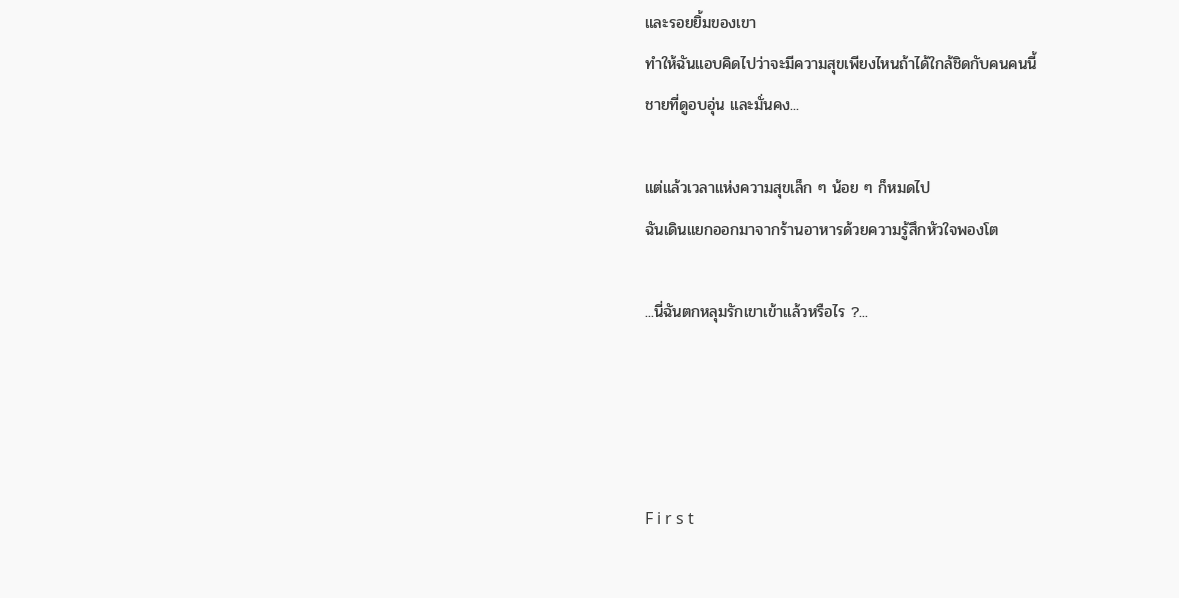และรอยยิ้มของเขา
ทำให้ฉันแอบคิดไปว่าจะมีความสุขเพียงไหนถ้าได้ใกล้ชิดกับคนคนนี้
ชายที่ดูอบอุ่น และมั่นคง...

แต่แล้วเวลาแห่งความสุขเล็ก ๆ น้อย ๆ ก็หมดไป
ฉันเดินแยกออกมาจากร้านอาหารด้วยความรู้สึกหัวใจพองโต

...นี่ฉันตกหลุมรักเขาเข้าแล้วหรือไร ?...




F i r s t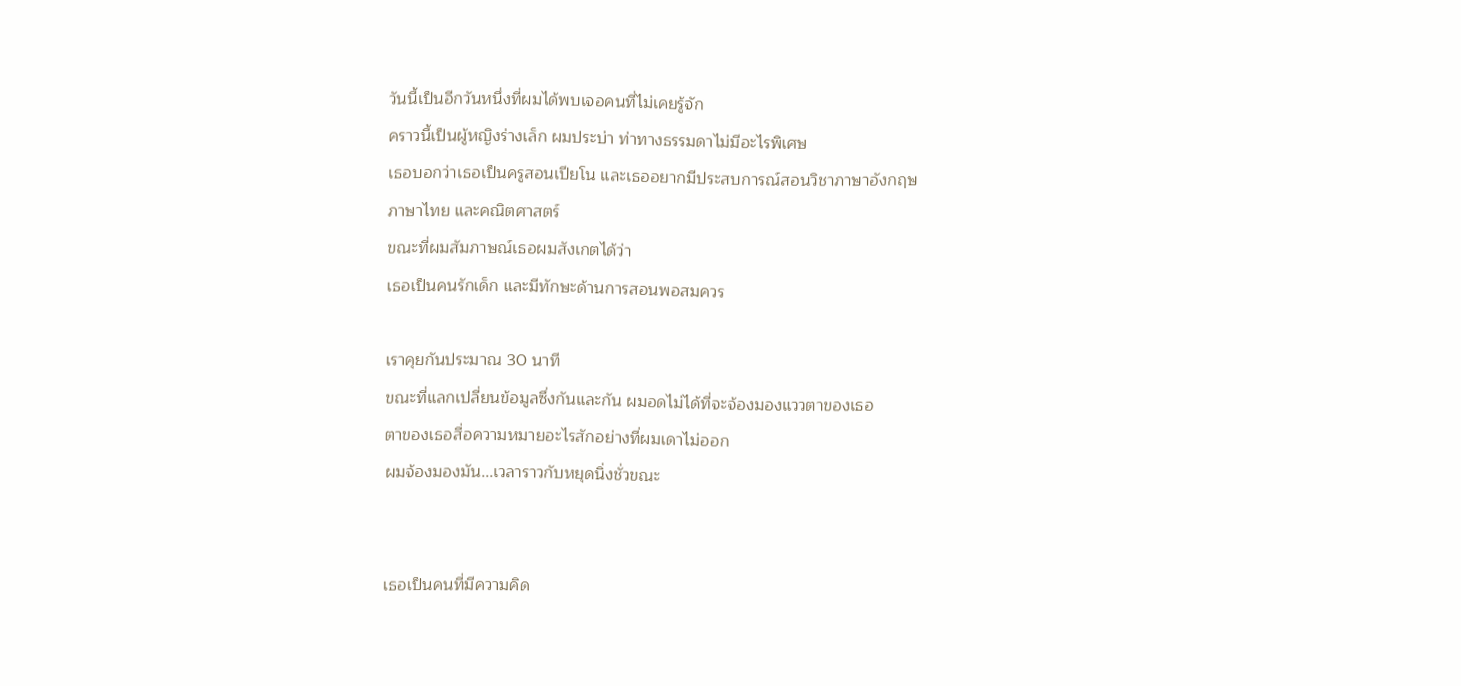วันนี้เป็นอีกวันหนึ่งที่ผมได้พบเจอคนที่ไม่เคยรู้จัก
คราวนี้เป็นผู้หญิงร่างเล็ก ผมประบ่า ท่าทางธรรมดาไม่มีอะไรพิเศษ
เธอบอกว่าเธอเป็นครูสอนเปียโน และเธออยากมีประสบการณ์สอนวิชาภาษาอังกฤษ
ภาษาไทย และคณิตศาสตร์
ขณะที่ผมสัมภาษณ์เธอผมสังเกตได้ว่า
เธอเป็นคนรักเด็ก และมีทักษะด้านการสอนพอสมควร

เราคุยกันประมาณ 30 นาที
ขณะที่แลกเปลี่ยนข้อมูลซึ่งกันและกัน ผมอดไม่ได้ที่จะจ้องมองแววตาของเธอ
ตาของเธอสื่อความหมายอะไรสักอย่างที่ผมเดาไม่ออก
ผมจ้องมองมัน...เวลาราวกับหยุดนิ่งชั่วขณะ


เธอเป็นคนที่มีความคิด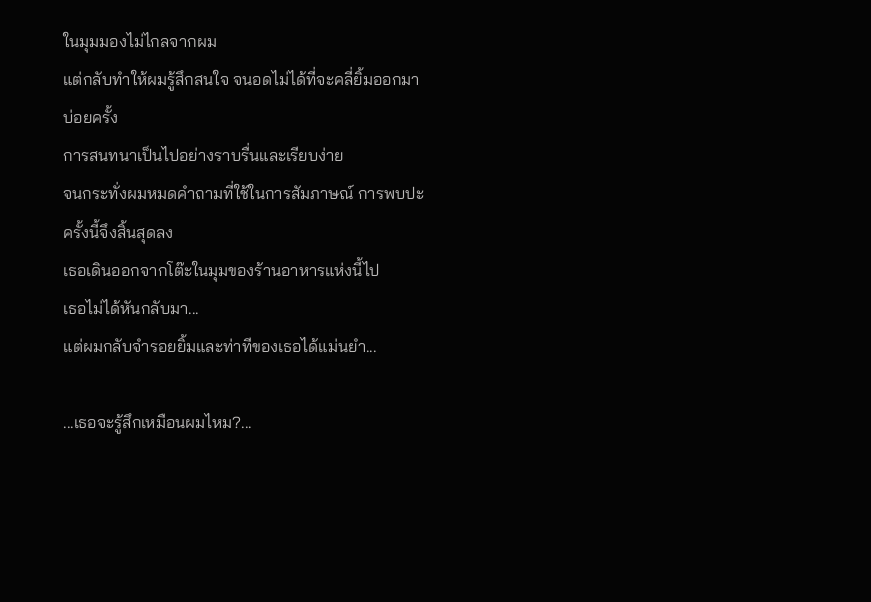ในมุมมองไม่ไกลจากผม
แต่กลับทำให้ผมรู้สึกสนใจ จนอดไม่ได้ที่จะคลี่ยิ้มออกมาบ่อยครั้ง
การสนทนาเป็นไปอย่างราบรื่นและเรียบง่าย
จนกระทั่งผมหมดคำถามที่ใช้ในการสัมภาษณ์ การพบปะครั้งนี้จึงสิ้นสุดลง
เธอเดินออกจากโต๊ะในมุมของร้านอาหารแห่งนี้ไป
เธอไม่ได้หันกลับมา...
แต่ผมกลับจำรอยยิ้มและท่าทีของเธอได้แม่นยำ...

...เธอจะรู้สึกเหมือนผมไหม?...